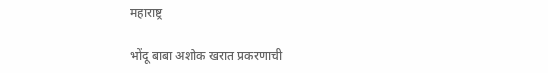महाराष्ट्र

भोंदू बाबा अशोक खरात प्रकरणाची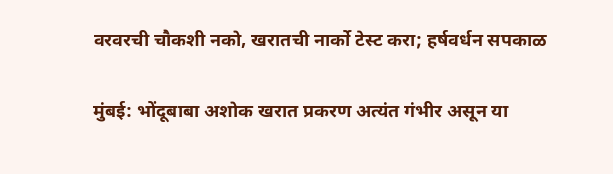वरवरची चौकशी नको, खरातची नार्को टेस्ट करा; हर्षवर्धन सपकाळ

मुंबई: भोंदूबाबा अशोक खरात प्रकरण अत्यंत गंभीर असून या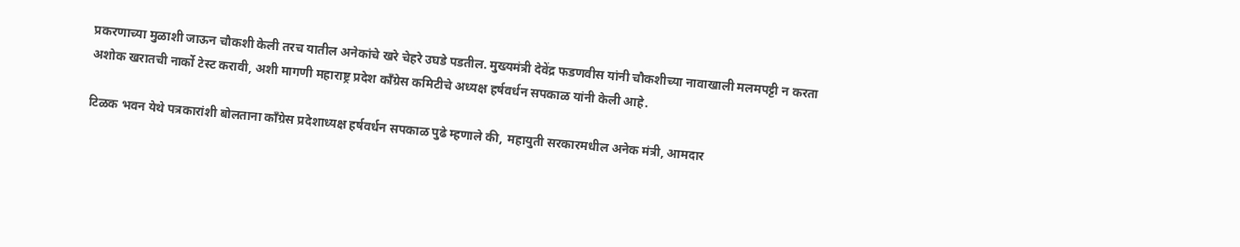प्रकरणाच्या मुळाशी जाऊन चौकशी केली तरच यातील अनेकांचे खरे चेहरे उघडे पडतील. मुख्यमंत्री देवेंद्र फडणवीस यांनी चौकशीच्या नावाखाली मलमपट्टी न करता अशोक खरातची नार्को टेस्ट करावी, अशी मागणी महाराष्ट्र प्रदेश काँग्रेस कमिटीचे अध्यक्ष हर्षवर्धन सपकाळ यांनी केली आहे.

टिळक भवन येथे पत्रकारांशी बोलताना काँग्रेस प्रदेशाध्यक्ष हर्षवर्धन सपकाळ पुढे म्हणाले की, महायुती सरकारमधील अनेक मंत्री, आमदार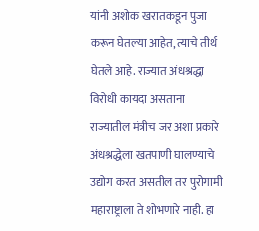यांनी अशोक खरातकडून पुजा करून घेतल्या आहेत, त्याचे तीर्थ घेतले आहे. राज्यात अंधश्रद्धा विरोधी कायदा असताना राज्यातील मंत्रीच जर अशा प्रकारे अंधश्रद्धेला खतपाणी घालण्याचे उद्योग करत असतील तर पुरोगामी महाराष्ट्राला ते शोभणारे नाही. हा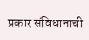प्रकार संविधानाची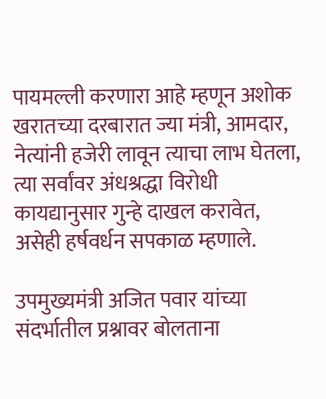पायमल्ली करणारा आहे म्हणून अशोक खरातच्या दरबारात ज्या मंत्री, आमदार, नेत्यांनी हजेरी लावून त्याचा लाभ घेतला, त्या सर्वांवर अंधश्रद्धा विरोधी कायद्यानुसार गुन्हे दाखल करावेत, असेही हर्षवर्धन सपकाळ म्हणाले.

उपमुख्यमंत्री अजित पवार यांच्या संदर्भातील प्रश्नावर बोलताना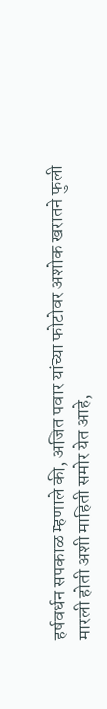हर्षवर्धन सपकाळ म्हणाले की, अजित पवार यांच्या फोटोवर अशोक खरातने फुली मारली होती अशी माहिती समोर येत आहे,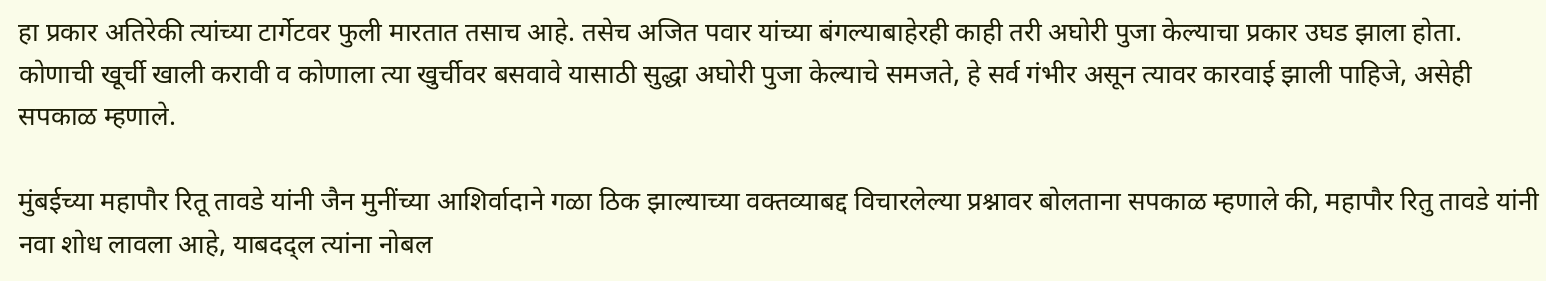हा प्रकार अतिरेकी त्यांच्या टार्गेटवर फुली मारतात तसाच आहे. तसेच अजित पवार यांच्या बंगल्याबाहेरही काही तरी अघोरी पुजा केल्याचा प्रकार उघड झाला होता. कोणाची खूर्ची खाली करावी व कोणाला त्या खुर्चीवर बसवावे यासाठी सुद्धा अघोरी पुजा केल्याचे समजते, हे सर्व गंभीर असून त्यावर कारवाई झाली पाहिजे, असेही सपकाळ म्हणाले.

मुंबईच्या महापौर रितू तावडे यांनी जैन मुनींच्या आशिर्वादाने गळा ठिक झाल्याच्या वक्तव्याबद्द विचारलेल्या प्रश्नावर बोलताना सपकाळ म्हणाले की, महापौर रितु तावडे यांनी नवा शोध लावला आहे, याबदद्ल त्यांना नोबल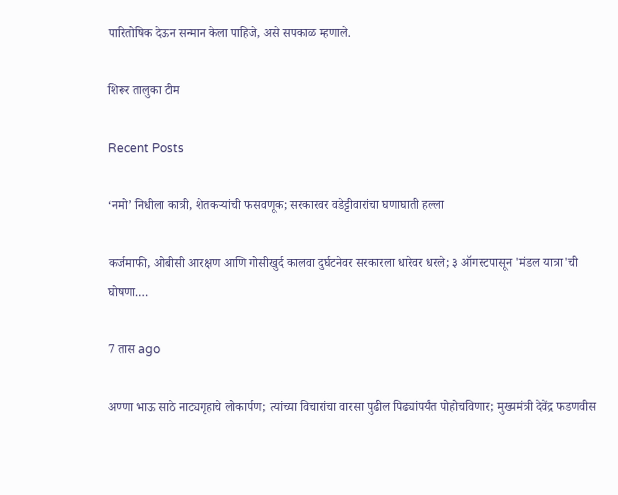पारितोषिक देऊन सन्मान केला पाहिजे, असे सपकाळ म्हणाले.

शिरूर तालुका टीम

Recent Posts

‘नमो’ निधीला कात्री, शेतकऱ्यांची फसवणूक; सरकारवर वडेट्टीवारांचा घणाघाती हल्ला

कर्जमाफी, ओबीसी आरक्षण आणि गोसीखुर्द कालवा दुर्घटनेवर सरकारला धारेवर धरले; ३ ऑगस्टपासून 'मंडल यात्रा'ची घोषणा.…

7 तास ago

अण्णा भाऊ साठे नाट्यगृहाचे लोकार्पण; त्यांच्या विचारांचा वारसा पुढील पिढ्यांपर्यंत पोहोचविणार; मुख्यमंत्री देवेंद्र फडणवीस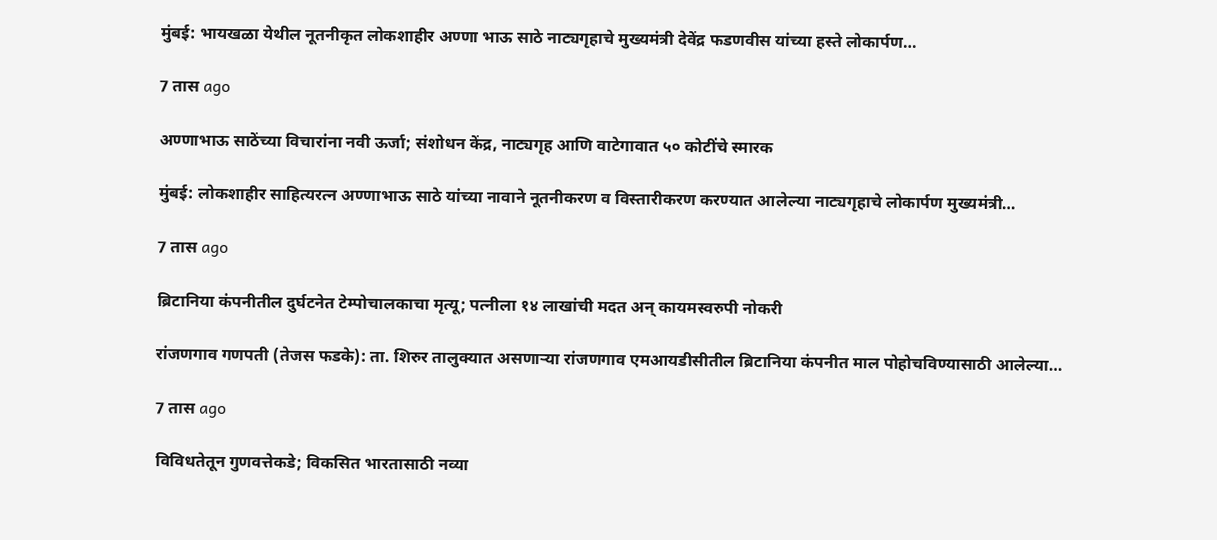मुंबई: भायखळा येथील नूतनीकृत लोकशाहीर अण्णा भाऊ साठे नाट्यगृहाचे मुख्यमंत्री देवेंद्र फडणवीस यांच्या हस्ते लोकार्पण…

7 तास ago

अण्णाभाऊ साठेंच्या विचारांना नवी ऊर्जा; संशोधन केंद्र, नाट्यगृह आणि वाटेगावात ५० कोटींचे स्मारक

मुंबई: लोकशाहीर साहित्यरत्न अण्णाभाऊ साठे यांच्या नावाने नूतनीकरण व विस्तारीकरण करण्यात आलेल्या नाट्यगृहाचे लोकार्पण मुख्यमंत्री…

7 तास ago

ब्रिटानिया कंपनीतील दुर्घटनेत टेम्पोचालकाचा मृत्यू; पत्नीला १४ लाखांची मदत अन् कायमस्वरुपी नोकरी

रांजणगाव गणपती (तेजस फडके): ता. शिरुर तालुक्यात असणाऱ्या रांजणगाव एमआयडीसीतील ब्रिटानिया कंपनीत माल पोहोचविण्यासाठी आलेल्या…

7 तास ago

विविधतेतून गुणवत्तेकडे; विकसित भारतासाठी नव्या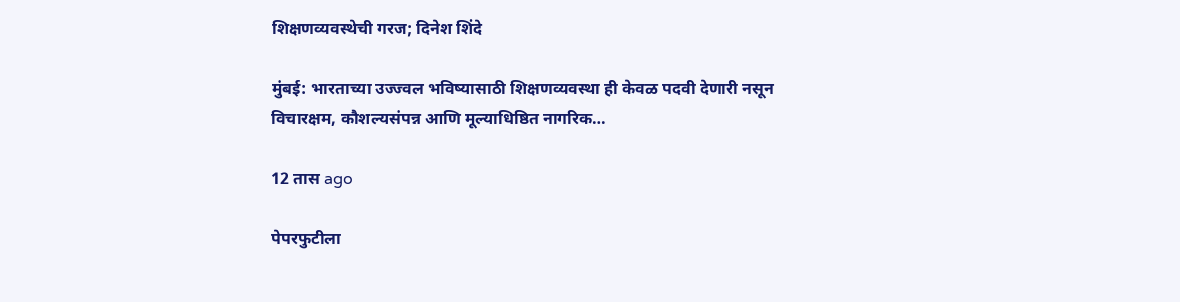शिक्षणव्यवस्थेची गरज; दिनेश शिंदे

मुंबई: भारताच्या उज्ज्वल भविष्यासाठी शिक्षणव्यवस्था ही केवळ पदवी देणारी नसून विचारक्षम, कौशल्यसंपन्न आणि मूल्याधिष्ठित नागरिक…

12 तास ago

पेपरफुटीला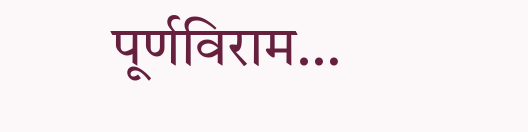पूर्णविराम…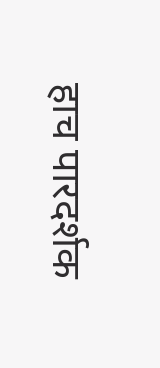हाच पारदर्शक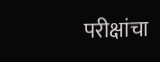परीक्षांचा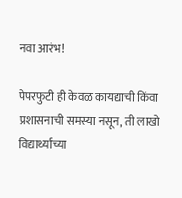नवा आरंभ!

पेपरफुटी ही केवळ कायद्याची किंवा प्रशासनाची समस्या नसून, ती लाखो विद्यार्थ्यांच्या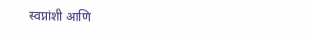स्वप्नांशी आणि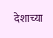देशाच्या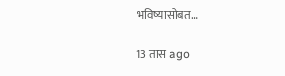भविष्यासोबत…

13 तास ago